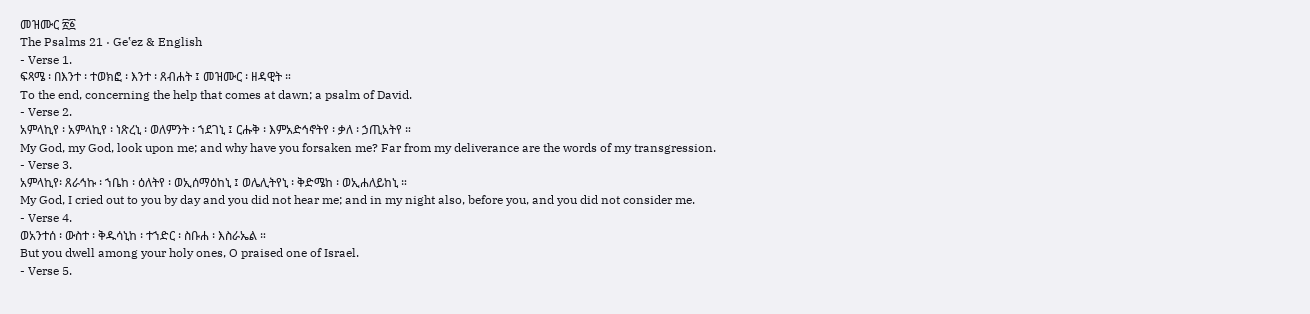መዝሙር ፳፩
The Psalms 21 · Geʽez & English
- Verse 1.
ፍጻሜ ፡ በእንተ ፡ ተወክፎ ፡ እንተ ፡ ጸብሐት ፤ መዝሙር ፡ ዘዳዊት ።
To the end, concerning the help that comes at dawn; a psalm of David.
- Verse 2.
አምላኪየ ፡ አምላኪየ ፡ ነጽረኒ ፡ ወለምንት ፡ ኀደገኒ ፤ ርሑቅ ፡ እምአድኅኖትየ ፡ ቃለ ፡ ኃጢአትየ ።
My God, my God, look upon me; and why have you forsaken me? Far from my deliverance are the words of my transgression.
- Verse 3.
አምላኪየ፡ ጸራኅኩ ፡ ኀቤከ ፡ ዕለትየ ፡ ወኢሰማዕከኒ ፤ ወሌሊትየኒ ፡ ቅድሜከ ፡ ወኢሐለይከኒ ።
My God, I cried out to you by day and you did not hear me; and in my night also, before you, and you did not consider me.
- Verse 4.
ወአንተሰ ፡ ውስተ ፡ ቅዱሳኒከ ፡ ተኀድር ፡ ስቡሐ ፡ እስራኤል ።
But you dwell among your holy ones, O praised one of Israel.
- Verse 5.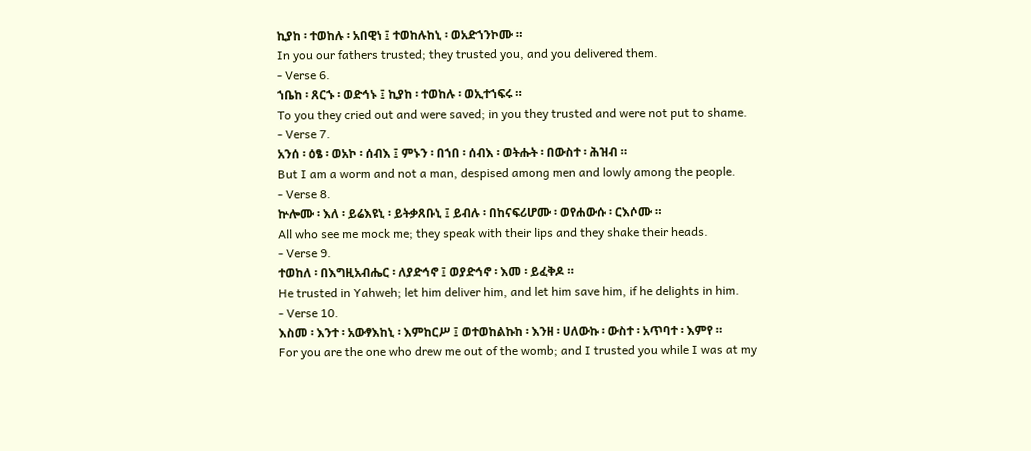ኪያከ ፡ ተወከሉ ፡ አበዊነ ፤ ተወከሉከኒ ፡ ወአድኀንኮሙ ።
In you our fathers trusted; they trusted you, and you delivered them.
- Verse 6.
ኀቤከ ፡ ጸርኁ ፡ ወድኅኑ ፤ ኪያከ ፡ ተወከሉ ፡ ወኢተኀፍሩ ።
To you they cried out and were saved; in you they trusted and were not put to shame.
- Verse 7.
አንሰ ፡ ዕፄ ፡ ወአኮ ፡ ሰብእ ፤ ምኑን ፡ በኀበ ፡ ሰብእ ፡ ወትሑት ፡ በውስተ ፡ ሕዝብ ።
But I am a worm and not a man, despised among men and lowly among the people.
- Verse 8.
ኵሎሙ ፡ እለ ፡ ይሬእዩኒ ፡ ይትቃጸቡኒ ፤ ይብሉ ፡ በከናፍሪሆሙ ፡ ወየሐውሱ ፡ ርእሶሙ ።
All who see me mock me; they speak with their lips and they shake their heads.
- Verse 9.
ተወከለ ፡ በእግዚአብሔር ፡ ለያድኅኖ ፤ ወያድኅኖ ፡ እመ ፡ ይፈቅዶ ።
He trusted in Yahweh; let him deliver him, and let him save him, if he delights in him.
- Verse 10.
እስመ ፡ እንተ ፡ አውፃእከኒ ፡ እምከርሥ ፤ ወተወከልኩከ ፡ እንዘ ፡ ሀለውኩ ፡ ውስተ ፡ አጥባተ ፡ እምየ ።
For you are the one who drew me out of the womb; and I trusted you while I was at my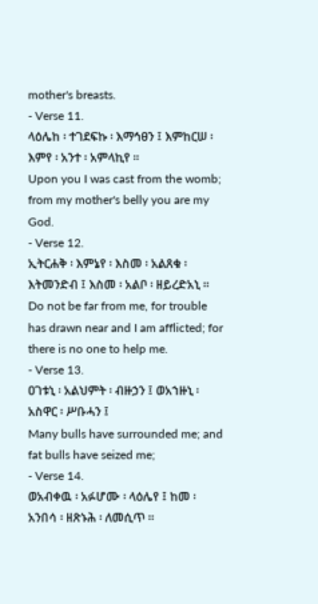mother's breasts.
- Verse 11.
ላዕሌከ ፡ ተገደፍኩ ፡ እማኅፀን ፤ እምከርሠ ፡ እምየ ፡ አንተ ፡ አምላኪየ ።
Upon you I was cast from the womb; from my mother's belly you are my God.
- Verse 12.
ኢትርሐቅ ፡ እምኔየ ፡ እስመ ፡ አልጸቁ ፡ እትመንድብ ፤ እስመ ፡ አልቦ ፡ ዘይረድአኒ ።
Do not be far from me, for trouble has drawn near and I am afflicted; for there is no one to help me.
- Verse 13.
ዐገቱኒ ፡ አልህምት ፡ ብዙኃን ፤ ወአኀዙኒ ፡ አስዋር ፡ ሥቡሓን ፤
Many bulls have surrounded me; and fat bulls have seized me;
- Verse 14.
ወአብቀዉ ፡ አፉሆሙ ፡ ላዕሌየ ፤ ከመ ፡ አንበሳ ፡ ዘጽኑሕ ፡ ለመሲጥ ።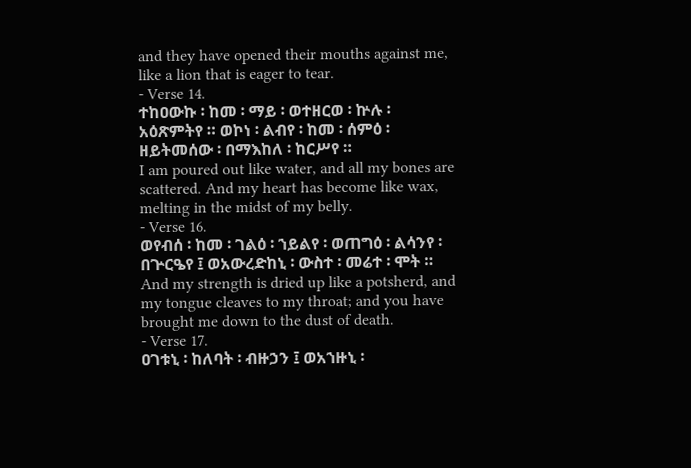and they have opened their mouths against me, like a lion that is eager to tear.
- Verse 14.
ተከዐውኩ ፡ ከመ ፡ ማይ ፡ ወተዘርወ ፡ ኵሉ ፡ አዕጽምትየ ። ወኮነ ፡ ልብየ ፡ ከመ ፡ ሰምዕ ፡ ዘይትመሰው ፡ በማእከለ ፡ ከርሥየ ።
I am poured out like water, and all my bones are scattered. And my heart has become like wax, melting in the midst of my belly.
- Verse 16.
ወየብሰ ፡ ከመ ፡ ገልዕ ፡ ኀይልየ ፡ ወጠግዕ ፡ ልሳንየ ፡ በጕርዔየ ፤ ወአውረድከኒ ፡ ውስተ ፡ መሬተ ፡ ሞት ።
And my strength is dried up like a potsherd, and my tongue cleaves to my throat; and you have brought me down to the dust of death.
- Verse 17.
ዐገቱኒ ፡ ከለባት ፡ ብዙኃን ፤ ወአኀዙኒ ፡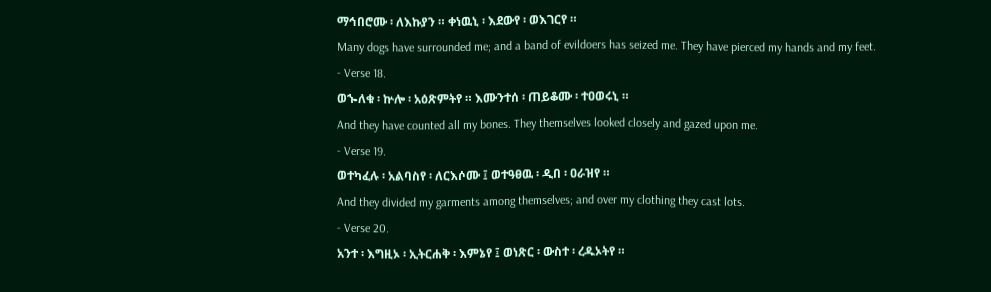ማኅበሮሙ ፡ ለእኩያን ። ቀነዉኒ ፡ እደውየ ፡ ወእገርየ ።
Many dogs have surrounded me; and a band of evildoers has seized me. They have pierced my hands and my feet.
- Verse 18.
ወኈለቁ ፡ ኵሎ ፡ አዕጽምትየ ። እሙንተሰ ፡ ጠይቆሙ ፡ ተዐወሩኒ ።
And they have counted all my bones. They themselves looked closely and gazed upon me.
- Verse 19.
ወተካፈሉ ፡ አልባስየ ፡ ለርእሶሙ ፤ ወተዓፀዉ ፡ ዲበ ፡ ዐራዝየ ።
And they divided my garments among themselves; and over my clothing they cast lots.
- Verse 20.
አንተ ፡ እግዚኦ ፡ ኢትርሐቅ ፡ እምኔየ ፤ ወነጽር ፡ ውስተ ፡ ረዱኦትየ ።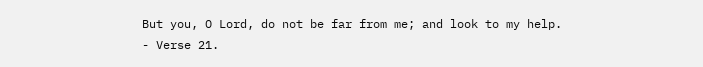But you, O Lord, do not be far from me; and look to my help.
- Verse 21.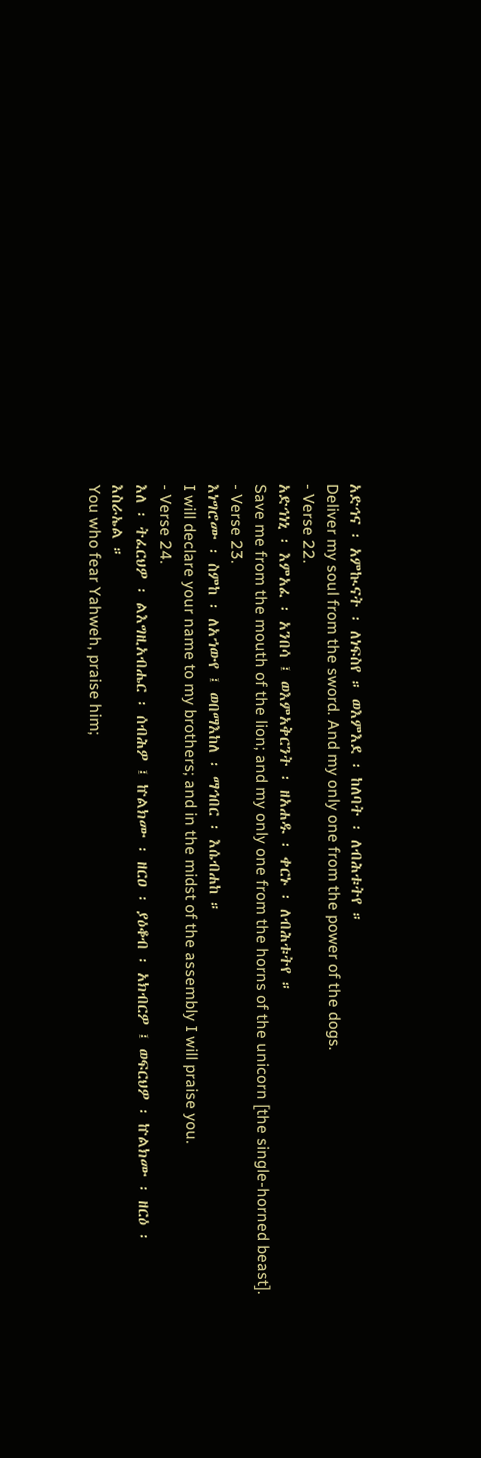አድኅና ፡ አምኲናት ፡ ለነፍስየ ። ወእምእደ ፡ ከለባት ፡ ለብሕቱትየ ።
Deliver my soul from the sword. And my only one from the power of the dogs.
- Verse 22.
አድኅነኒ ፡ እምአፈ ፡ አንበሳ ፤ ወእምአቅርንት ፡ ዘአሐዱ ፡ ቀርኑ ፡ ለብሕቱትየ ።
Save me from the mouth of the lion; and my only one from the horns of the unicorn [the single-horned beast].
- Verse 23.
እነግሮሙ ፡ ስምከ ፡ ለአኀውየ ፤ ወበማእከለ ፡ ማኅበር ፡ እሴብሐከ ።
I will declare your name to my brothers; and in the midst of the assembly I will praise you.
- Verse 24.
እለ ፡ ትፈርህዎ ፡ ልእግዚአብሔር ፡ ሰብሕዎ ፤ ኵልክሙ ፡ ዘርዐ ፡ ያዕቆብ ፡ አክብርዎ ፤ ወፍርህዎ ፡ ኵልክሙ ፡ ዘርዕ ፡ እስራኤል ።
You who fear Yahweh, praise him;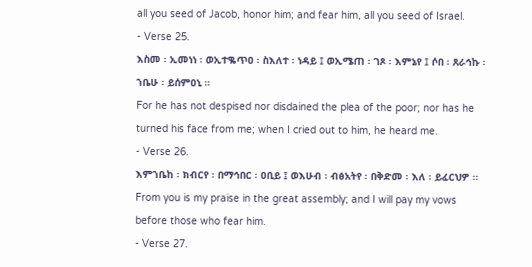all you seed of Jacob, honor him; and fear him, all you seed of Israel.
- Verse 25.
እስመ ፡ ኢመነነ ፡ ወኢተቈጥዐ ፡ ስእለተ ፡ ነዳይ ፤ ወኢሜጠ ፡ ገጾ ፡ እምኔየ ፤ ሶበ ፡ ጸራኅኩ ፡ ኀቤሁ ፡ ይሰምዐኒ ።
For he has not despised nor disdained the plea of the poor; nor has he turned his face from me; when I cried out to him, he heard me.
- Verse 26.
እምኀቤከ ፡ ክብርየ ፡ በማኅበር ፡ ዐቢይ ፤ ወእሁብ ፡ ብፅአትየ ፡ በቅድመ ፡ እለ ፡ ይፈርህዎ ።
From you is my praise in the great assembly; and I will pay my vows before those who fear him.
- Verse 27.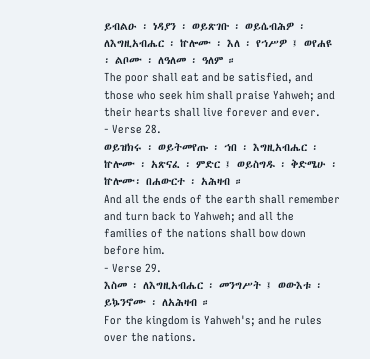ይብልዑ ፡ ነዳያን ፡ ወይጽገቡ ፡ ወይሴብሕዎ ፡ ለእግዚአብሔር ፡ ኵሎሙ ፡ እለ ፡ የኀሥዎ ፤ ወየሐዩ ፡ ልቦሙ ፡ ለዓለመ ፡ ዓለም ።
The poor shall eat and be satisfied, and those who seek him shall praise Yahweh; and their hearts shall live forever and ever.
- Verse 28.
ወይዝክሩ ፡ ወይትመየጡ ፡ ኀበ ፡ እግዚአብሔር ፡ ኵሎሙ ፡ አጽናፈ ፡ ምድር ፤ ወይስግዱ ፡ ቅድሜሁ ፡ ኵሎሙ፡ በሐውርተ ፡ አሕዛብ ።
And all the ends of the earth shall remember and turn back to Yahweh; and all the families of the nations shall bow down before him.
- Verse 29.
እስመ ፡ ለእግዚአብሔር ፡ መንግሥት ፤ ወውእቱ ፡ ይኴንኖሙ ፡ ለአሕዛብ ።
For the kingdom is Yahweh's; and he rules over the nations.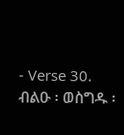- Verse 30.
ብልዑ ፡ ወስግዱ ፡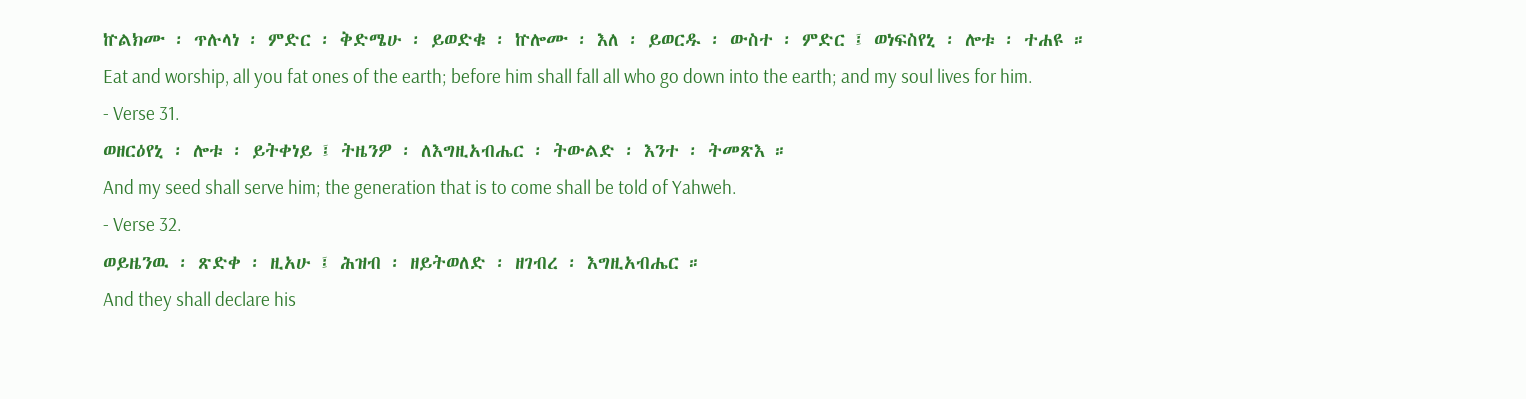ኵልክሙ ፡ ጥሉላነ ፡ ምድር ፡ ቅድሜሁ ፡ ይወድቁ ፡ ኵሎሙ ፡ እለ ፡ ይወርዱ ፡ ውስተ ፡ ምድር ፤ ወነፍስየኒ ፡ ሎቱ ፡ ተሐዩ ።
Eat and worship, all you fat ones of the earth; before him shall fall all who go down into the earth; and my soul lives for him.
- Verse 31.
ወዘርዕየኒ ፡ ሎቱ ፡ ይትቀነይ ፤ ትዜንዎ ፡ ለእግዚአብሔር ፡ ትውልድ ፡ እንተ ፡ ትመጽእ ።
And my seed shall serve him; the generation that is to come shall be told of Yahweh.
- Verse 32.
ወይዜንዉ ፡ ጽድቀ ፡ ዚአሁ ፤ ሕዝብ ፡ ዘይትወለድ ፡ ዘገብረ ፡ እግዚአብሔር ።
And they shall declare his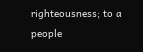righteousness; to a people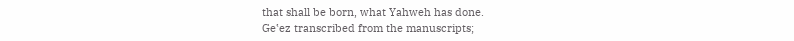that shall be born, what Yahweh has done.
Geʽez transcribed from the manuscripts;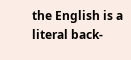the English is a literal back-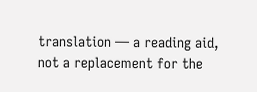translation — a reading aid, not a replacement for the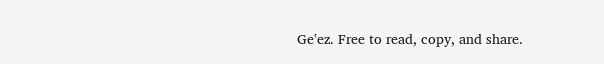Geʽez. Free to read, copy, and share.